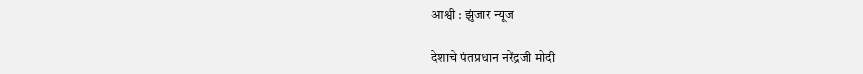आश्वी : झुंजार न्यूज

देशाचे पंतप्रधान नरेंद्रजी मोदी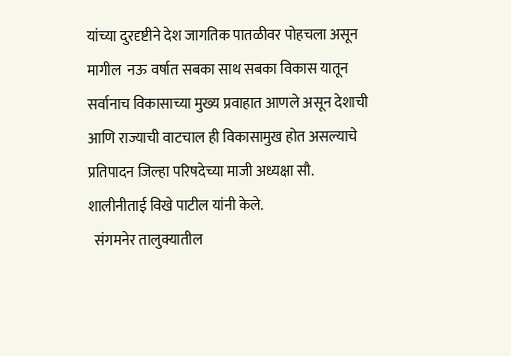यांच्या दुरदृष्टीने देश जागतिक पातळीवर पोहचला असून मागील  नऊ वर्षात सबका साथ सबका विकास यातून सर्वानाच विकासाच्या मुख्य प्रवाहात आणले असून देशाची आणि राज्याची वाटचाल ही विकासामुख होत असल्याचे प्रतिपादन जिल्हा परिषदेच्या माजी अध्यक्षा सौ. शालीनीताई विखे पाटील यांनी केले.
  संगमनेर तालुक्यातील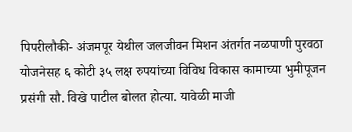पिपरीलौकी- अंजमपूर येथील जलजीवन मिशन अंतर्गत नळपाणी पुरवठा योजनेसह ६ कोटी ३५ लक्ष रुपयांच्या विविध विकास कामाच्या भुमीपूजन प्रसंगी सौ. विखे पाटील बोलत होत्या. यावेळी माजी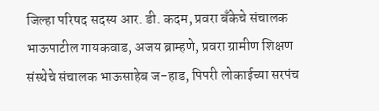जिल्हा परिषद सदस्य आर. डी. कदम, प्रवरा बँकेचे संचालक भाऊपाटील गायकवाड, अजय ब्राम्हणे, प्रवरा ग्रामीण शिक्षण संस्थेचे संचालक भाऊसाहेब ज-हाड, पिपरी लोकाईच्या सरपंच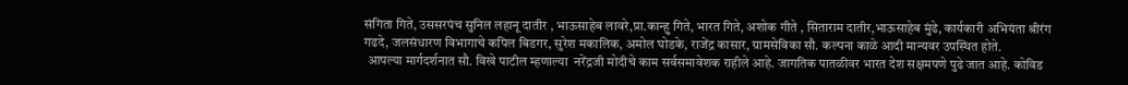संगिता गिते, उससरपंच सुनिल लहानू दातीर , भाऊसाहेब लावरे,प्रा.कान्हु गिते, भारत गिते, अशोक गीते , सिताराम दातीर,भाऊसाहेब मुंढे, कार्यकारी अभियंता श्रीरंग गढदे, जलसंधारण विभागाचे कपिल बिडगर, सुरेश मकालिक, अमोल घोडके, राजेंद्र कासार, ग्रामसेविका सौ. कल्पना काळे आदी मान्यवर उपस्थित होते.
 आपल्या मार्गदर्शनात सौ. विखे पाटील म्हणाल्या  नरेंद्रजी मोदीचे काम सर्वसमावेशक राहीले आहे. जागतिक पातळीवर भारत देश सक्षमपणे पुढे जात आहे. कोविड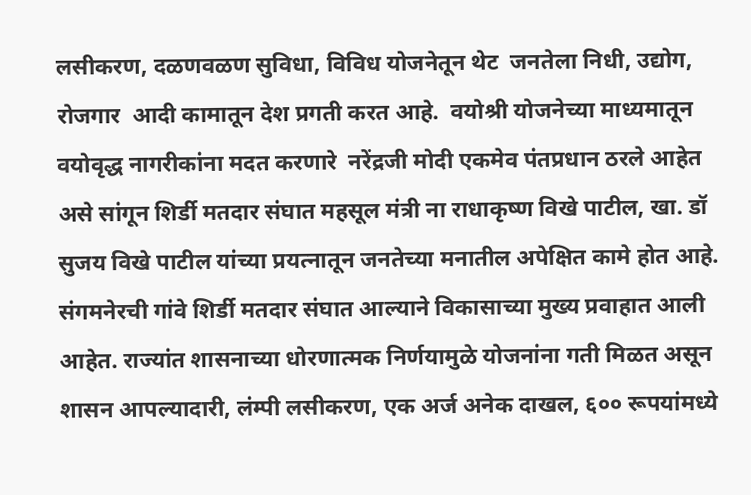लसीकरण, दळणवळण सुविधा, विविध योजनेतून थेट  जनतेला निधी, उद्योग, रोजगार  आदी कामातून देश प्रगती करत आहे.  वयोश्री योजनेच्या माध्यमातून वयोवृद्ध नागरीकांना मदत करणारे  नरेंद्रजी मोदी एकमेव पंतप्रधान ठरले आहेत असे सांगून शिर्डी मतदार संघात महसूल मंत्री ना राधाकृष्ण विखे पाटील, खा. डॉ सुजय विखे पाटील यांच्या प्रयत्नातून जनतेच्या मनातील अपेक्षित कामे होत आहे. संगमनेरची गांवे शिर्डी मतदार संघात आल्याने विकासाच्या मुख्य प्रवाहात आली आहेत. राज्यांत शासनाच्या धोरणात्मक निर्णयामुळे योजनांना गती मिळत असून शासन आपल्यादारी, लंम्पी लसीकरण, एक अर्ज अनेक दाखल, ६०० रूपयांमध्ये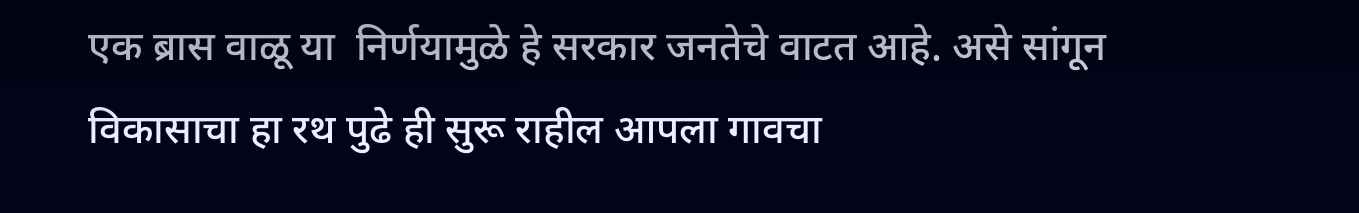एक ब्रास वाळू या  निर्णयामुळे हे सरकार जनतेचे वाटत आहे. असे सांगून विकासाचा हा रथ पुढे ही सुरू राहील आपला गावचा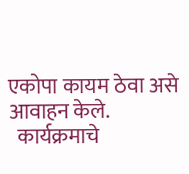एकोपा कायम ठेवा असे आवाहन केले.
  कार्यक्रमाचे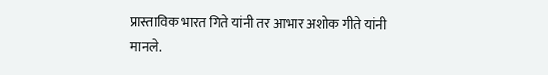प्रास्ताविक भारत गिते यांनी तर आभार अशोक गीते यांनी मानले.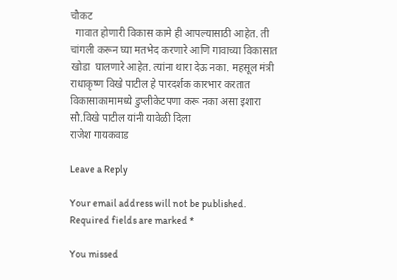चौकट
  गावात होणारी विकास कामे ही आपल्यासाठी आहेत. ती चांगली करून घ्या मतभेद करणारे आणि गावाच्या विकासात खोडा  घालणारे आहेत. त्यांना थारा देऊ नका. महसूल मंत्री राधाकृष्ण विखे पाटील हे पारदर्शक कारभार करतात विकासाकामामध्ये डुप्लीकेटपणा करू नका असा इशारा सौ.विखे पाटील यांनी यावेळी दिला
राजेश गायकवाड

Leave a Reply

Your email address will not be published. Required fields are marked *

You missed